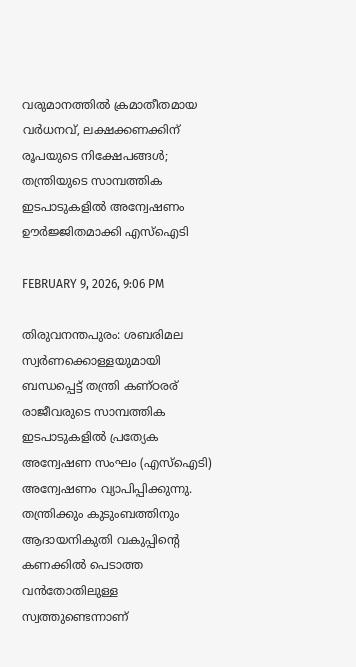വരുമാനത്തിൽ ക്രമാതീതമായ വർധനവ്, ലക്ഷക്കണക്കിന് രൂപയുടെ നിക്ഷേപങ്ങൾ; തന്ത്രിയുടെ സാമ്പത്തിക ഇടപാടുകളിൽ അന്വേഷണം ഊർജ്ജിതമാക്കി എസ്‌ഐടി

FEBRUARY 9, 2026, 9:06 PM

തിരുവനന്തപുരം: ശബരിമല സ്വർണക്കൊള്ളയുമായി ബന്ധപ്പെട്ട് തന്ത്രി കണ്ഠരര് രാജീവരുടെ സാമ്പത്തിക ഇടപാടുകളിൽ പ്രത്യേക അന്വേഷണ സംഘം (എസ്‌ഐടി) അന്വേഷണം വ്യാപിപ്പിക്കുന്നു. തന്ത്രിക്കും കുടുംബത്തിനും ആദായനികുതി വകുപ്പിന്റെ കണക്കിൽ പെടാത്ത വൻതോതിലുള്ള സ്വത്തുണ്ടെന്നാണ്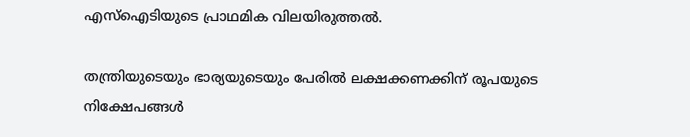എസ്‌ഐടിയുടെ പ്രാഥമിക വിലയിരുത്തൽ.

തന്ത്രിയുടെയും ഭാര്യയുടെയും പേരിൽ ലക്ഷക്കണക്കിന് രൂപയുടെ നിക്ഷേപങ്ങൾ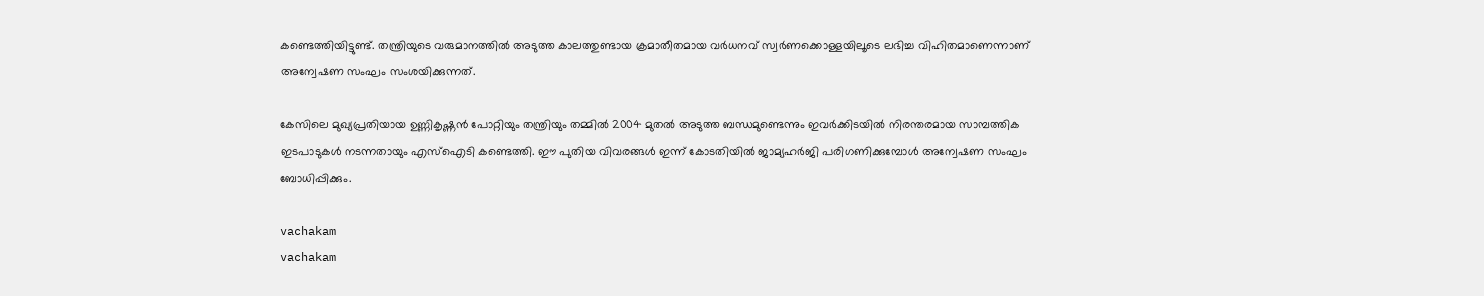കണ്ടെത്തിയിട്ടുണ്ട്. തന്ത്രിയുടെ വരുമാനത്തിൽ അടുത്ത കാലത്തുണ്ടായ ക്രമാതീതമായ വർധനവ് സ്വർണക്കൊള്ളയിലൂടെ ലഭിച്ച വിഹിതമാണെന്നാണ് അന്വേഷണ സംഘം സംശയിക്കുന്നത്.

കേസിലെ മുഖ്യപ്രതിയായ ഉണ്ണികൃഷ്ണൻ പോറ്റിയും തന്ത്രിയും തമ്മിൽ 2004 മുതൽ അടുത്ത ബന്ധമുണ്ടെന്നും ഇവർക്കിടയിൽ നിരന്തരമായ സാമ്പത്തിക ഇടപാടുകൾ നടന്നതായും എസ്‌ഐടി കണ്ടെത്തി. ഈ പുതിയ വിവരങ്ങൾ ഇന്ന് കോടതിയിൽ ജാമ്യഹർജി പരിഗണിക്കുമ്പോൾ അന്വേഷണ സംഘം ബോധിപ്പിക്കും.

vachakam
vachakam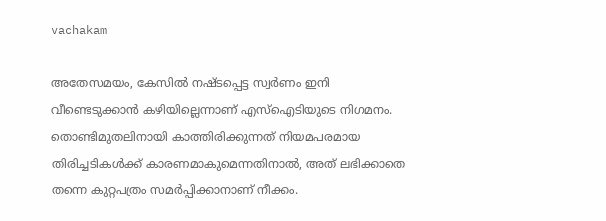vachakam

അതേസമയം, കേസിൽ നഷ്ടപ്പെട്ട സ്വർണം ഇനി വീണ്ടെടുക്കാൻ കഴിയില്ലെന്നാണ് എസ്‌ഐടിയുടെ നിഗമനം. തൊണ്ടിമുതലിനായി കാത്തിരിക്കുന്നത് നിയമപരമായ തിരിച്ചടികൾക്ക് കാരണമാകുമെന്നതിനാൽ, അത് ലഭിക്കാതെ തന്നെ കുറ്റപത്രം സമർപ്പിക്കാനാണ് നീക്കം.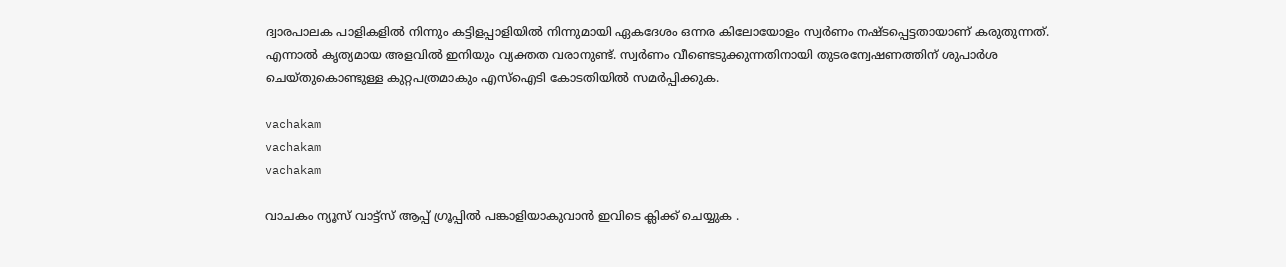ദ്വാരപാലക പാളികളിൽ നിന്നും കട്ടിളപ്പാളിയിൽ നിന്നുമായി ഏകദേശം ഒന്നര കിലോയോളം സ്വർണം നഷ്ടപ്പെട്ടതായാണ് കരുതുന്നത്. എന്നാൽ കൃത്യമായ അളവിൽ ഇനിയും വ്യക്തത വരാനുണ്ട്. സ്വർണം വീണ്ടെടുക്കുന്നതിനായി തുടരന്വേഷണത്തിന് ശുപാർശ ചെയ്തുകൊണ്ടുള്ള കുറ്റപത്രമാകും എസ്‌ഐടി കോടതിയിൽ സമർപ്പിക്കുക.

vachakam
vachakam
vachakam

വാചകം ന്യൂസ് വാട്ട്സ് ആപ്പ് ഗ്രൂപ്പിൽ പങ്കാളിയാകുവാൻ ഇവിടെ ക്ലിക്ക് ചെയ്യുക .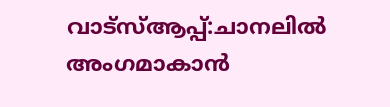വാട്സ്ആപ്പ്:ചാനലിൽ അംഗമാകാൻ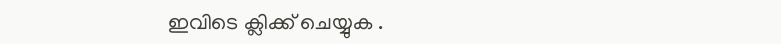ഇവിടെ ക്ലിക്ക് ചെയ്യുക .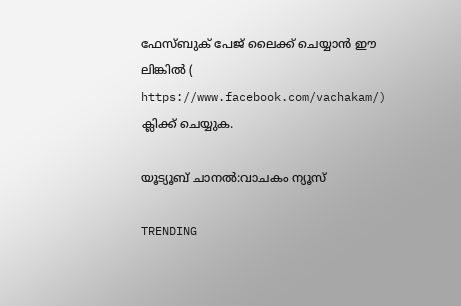ഫേസ്ബുക് പേജ് ലൈക്ക് ചെയ്യാൻ ഈ ലിങ്കിൽ (
https://www.facebook.com/vachakam/) ക്ലിക്ക് ചെയ്യുക.

യൂട്യൂബ് ചാനൽ:വാചകം ന്യൂസ്

TRENDING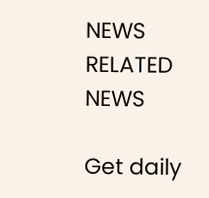NEWS
RELATED NEWS

Get daily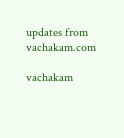updates from vachakam.com

vachakam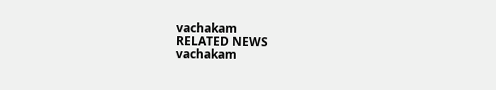vachakam
RELATED NEWS
vachakam